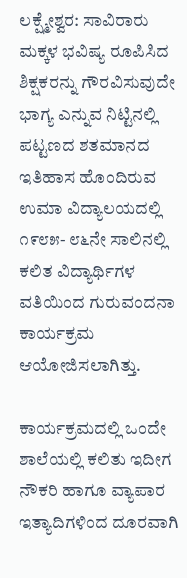ಲಕ್ಷ್ಮೇಶ್ವರ: ಸಾವಿರಾರು ಮಕ್ಕಳ ಭವಿಷ್ಯ ರೂಪಿಸಿದ ಶಿಕ್ಷಕರನ್ನು ಗೌರವಿಸುವುದೇ ಭಾಗ್ಯ ಎನ್ನುವ ನಿಟ್ಟಿನಲ್ಲಿ ಪಟ್ಟಣದ ಶತಮಾನದ ಇತಿಹಾಸ ಹೊಂದಿರುವ ಉಮಾ ವಿದ್ಯಾಲಯದಲ್ಲಿ ೧೯೮೫- ೮೬ನೇ ಸಾಲಿನಲ್ಲಿ ಕಲಿತ ವಿದ್ಯಾರ್ಥಿಗಳ ವತಿಯಿಂದ ಗುರುವಂದನಾ ಕಾರ್ಯಕ್ರಮ ಆಯೋಜಿಸಲಾಗಿತ್ತು.

ಕಾರ್ಯಕ್ರಮದಲ್ಲಿ ಒಂದೇ ಶಾಲೆಯಲ್ಲಿ ಕಲಿತು ಇದೀಗ ನೌಕರಿ ಹಾಗೂ ವ್ಯಾಪಾರ ಇತ್ಯಾದಿಗಳಿಂದ ದೂರವಾಗಿ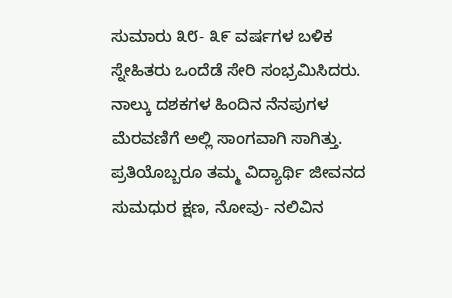ಸುಮಾರು ೩೮- ೩೯ ವರ್ಷಗಳ ಬಳಿಕ ಸ್ನೇಹಿತರು ಒಂದೆಡೆ ಸೇರಿ ಸಂಭ್ರಮಿಸಿದರು. ನಾಲ್ಕು ದಶಕಗಳ ಹಿಂದಿನ ನೆನಪುಗಳ ಮೆರವಣಿಗೆ ಅಲ್ಲಿ ಸಾಂಗವಾಗಿ ಸಾಗಿತ್ತು. ಪ್ರತಿಯೊಬ್ಬರೂ ತಮ್ಮ ವಿದ್ಯಾರ್ಥಿ ಜೀವನದ ಸುಮಧುರ ಕ್ಷಣ, ನೋವು- ನಲಿವಿನ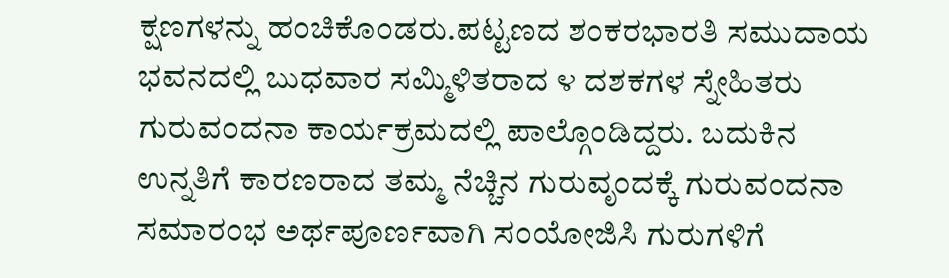ಕ್ಷಣಗಳನ್ನು ಹಂಚಿಕೊಂಡರು.ಪಟ್ಟಣದ ಶಂಕರಭಾರತಿ ಸಮುದಾಯ ಭವನದಲ್ಲಿ ಬುಧವಾರ ಸಮ್ಮಿಳಿತರಾದ ೪ ದಶಕಗಳ ಸ್ನೇಹಿತರು ಗುರುವಂದನಾ ಕಾರ್ಯಕ್ರಮದಲ್ಲಿ ಪಾಲ್ಗೊಂಡಿದ್ದರು. ಬದುಕಿನ ಉನ್ನತಿಗೆ ಕಾರಣರಾದ ತಮ್ಮ ನೆಚ್ಚಿನ ಗುರುವೃಂದಕ್ಕೆ ಗುರುವಂದನಾ ಸಮಾರಂಭ ಅರ್ಥಪೂರ್ಣವಾಗಿ ಸಂಯೋಜಿಸಿ ಗುರುಗಳಿಗೆ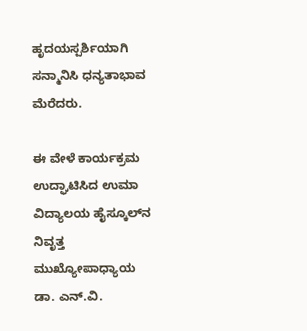ಹೃದಯಸ್ಪರ್ಶಿಯಾಗಿ ಸನ್ಮಾನಿಸಿ ಧನ್ಯತಾಭಾವ ಮೆರೆದರು.

ಈ ವೇಳೆ ಕಾರ್ಯಕ್ರಮ ಉದ್ಘಾಟಿಸಿದ ಉಮಾ ವಿದ್ಯಾಲಯ ಹೈಸ್ಕೂಲ್‌ನ ನಿವೃತ್ತ ಮುಖ್ಯೋಪಾಧ್ಯಾಯ ಡಾ. ಎನ್.ವಿ.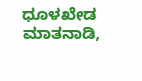ಧೂಳಖೇಡ ಮಾತನಾಡಿ,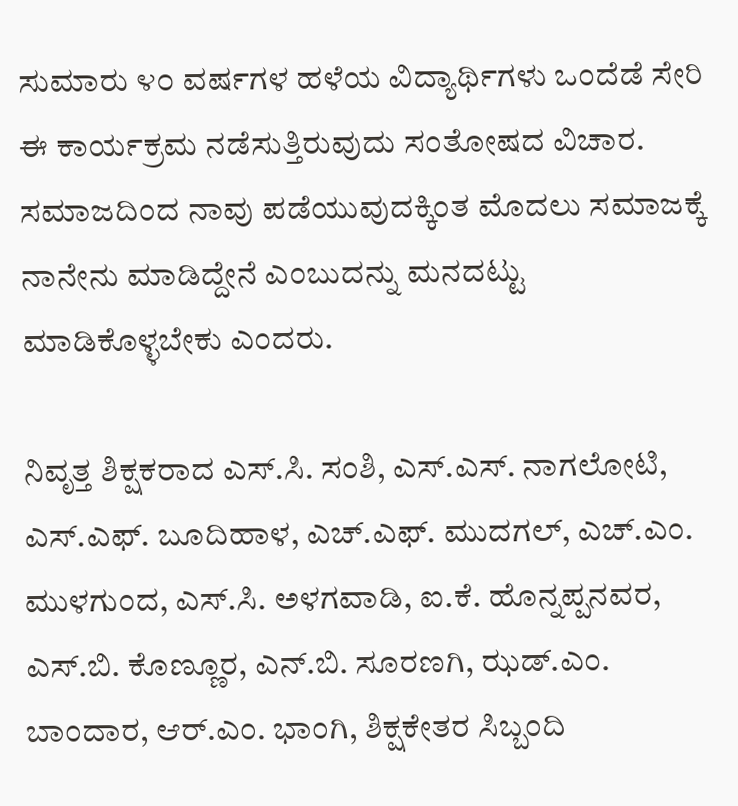ಸುಮಾರು ೪೦ ವರ್ಷಗಳ ಹಳೆಯ ವಿದ್ಯಾರ್ಥಿಗಳು ಒಂದೆಡೆ ಸೇರಿ ಈ ಕಾರ್ಯಕ್ರಮ ನಡೆಸುತ್ತಿರುವುದು ಸಂತೋಷದ ವಿಚಾರ. ಸಮಾಜದಿಂದ ನಾವು ಪಡೆಯುವುದಕ್ಕಿಂತ ಮೊದಲು ಸಮಾಜಕ್ಕೆ ನಾನೇನು ಮಾಡಿದ್ದೇನೆ ಎಂಬುದನ್ನು ಮನದಟ್ಟು ಮಾಡಿಕೊಳ್ಳಬೇಕು ಎಂದರು.

ನಿವೃತ್ತ ಶಿಕ್ಷಕರಾದ ಎಸ್.ಸಿ. ಸಂಶಿ, ಎಸ್.ಎಸ್. ನಾಗಲೋಟಿ, ಎಸ್.ಎಫ್. ಬೂದಿಹಾಳ, ಎಚ್.ಎಫ್. ಮುದಗಲ್, ಎಚ್.ಎಂ. ಮುಳಗುಂದ, ಎಸ್.ಸಿ. ಅಳಗವಾಡಿ, ಐ.ಕೆ. ಹೊನ್ನಪ್ಪನವರ, ಎಸ್.ಬಿ. ಕೊಣ್ಣೂರ, ಎನ್.ಬಿ. ಸೂರಣಗಿ, ಝಡ್.ಎಂ. ಬಾಂದಾರ, ಆರ್.ಎಂ. ಭಾಂಗಿ, ಶಿಕ್ಷಕೇತರ ಸಿಬ್ಬಂದಿ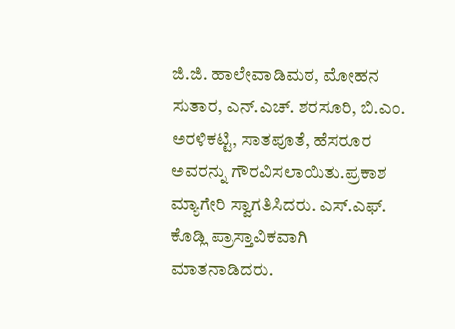ಜಿ.ಜಿ. ಹಾಲೇವಾಡಿಮಠ, ಮೋಹನ ಸುತಾರ, ಎನ್.ಎಚ್. ಶರಸೂರಿ, ಬಿ.ಎಂ. ಅರಳಿಕಟ್ಟಿ, ಸಾತಪೂತೆ, ಹೆಸರೂರ ಅವರನ್ನು ಗೌರವಿಸಲಾಯಿತು.ಪ್ರಕಾಶ ಮ್ಯಾಗೇರಿ ಸ್ವಾಗತಿಸಿದರು. ಎಸ್.ಎಫ್. ಕೊಡ್ಲಿ ಪ್ರಾಸ್ತಾವಿಕವಾಗಿ ಮಾತನಾಡಿದರು.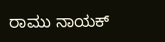ರಾಮು ನಾಯಕ್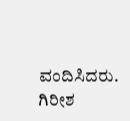ವಂದಿಸಿದರು. ಗಿರೀಶ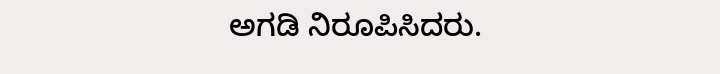ಅಗಡಿ ನಿರೂಪಿಸಿದರು.